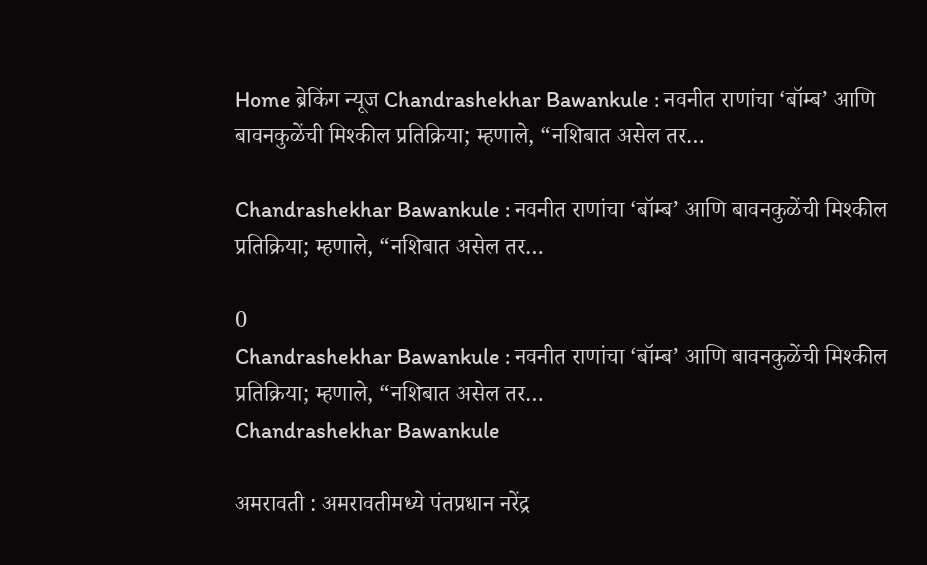Home ब्रेकिंग न्यूज Chandrashekhar Bawankule : नवनीत राणांचा ‘बॉम्ब’ आणि बावनकुळेंची मिश्कील प्रतिक्रिया; म्हणाले, “नशिबात असेल तर…

Chandrashekhar Bawankule : नवनीत राणांचा ‘बॉम्ब’ आणि बावनकुळेंची मिश्कील प्रतिक्रिया; म्हणाले, “नशिबात असेल तर…

0
Chandrashekhar Bawankule : नवनीत राणांचा ‘बॉम्ब’ आणि बावनकुळेंची मिश्कील प्रतिक्रिया; म्हणाले, “नशिबात असेल तर…
Chandrashekhar Bawankule

अमरावती : अमरावतीमध्ये पंतप्रधान नरेंद्र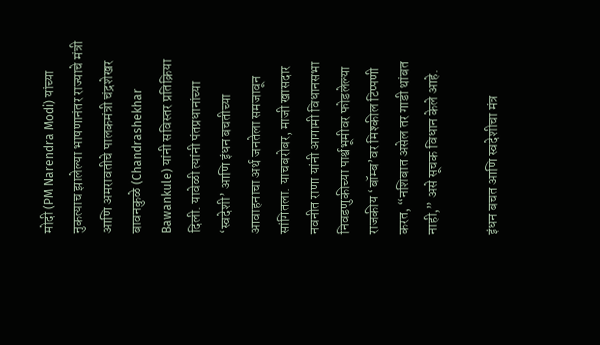मोदी (PM Narendra Modi) यांच्या नुकत्याच झालेल्या भाषणानंतर राज्याचे मंत्री आणि अमरावतीचे पालकमंत्री चंद्रशेखर बावनकुळे (Chandrashekhar Bawankule) यांनी सविस्तर प्रतिक्रिया दिली. यावेळी त्यांनी पंतप्रधानांच्या ‘स्वदेशी’ आणि इंधन बचतीच्या आवाहनाचा अर्थ जनतेला समजावून सांगितला. याचबरोबर, माजी खासदार नवनीत राणा यांनी आगामी विधानसभा निवडणुकीच्या पार्श्वभूमीवर फोडलेल्या राजकीय ‘बॉम्ब’वर मिश्कील टिप्पणी करत, “नशिबात असेल तर गाडी थांबत नाही,” असे सूचक विधान केले आहे.

इंधन बचत आणि स्वदेशीचा मंत्र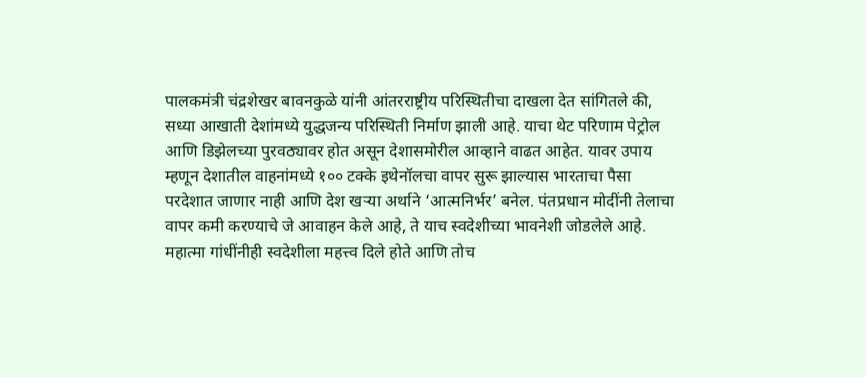पालकमंत्री चंद्रशेखर बावनकुळे यांनी आंतरराष्ट्रीय परिस्थितीचा दाखला देत सांगितले की, सध्या आखाती देशांमध्ये युद्धजन्य परिस्थिती निर्माण झाली आहे. याचा थेट परिणाम पेट्रोल आणि डिझेलच्या पुरवठ्यावर होत असून देशासमोरील आव्हाने वाढत आहेत. यावर उपाय म्हणून देशातील वाहनांमध्ये १०० टक्के इथेनॉलचा वापर सुरू झाल्यास भारताचा पैसा परदेशात जाणार नाही आणि देश खऱ्या अर्थाने ‘आत्मनिर्भर’ बनेल. पंतप्रधान मोदींनी तेलाचा वापर कमी करण्याचे जे आवाहन केले आहे, ते याच स्वदेशीच्या भावनेशी जोडलेले आहे. महात्मा गांधींनीही स्वदेशीला महत्त्व दिले होते आणि तोच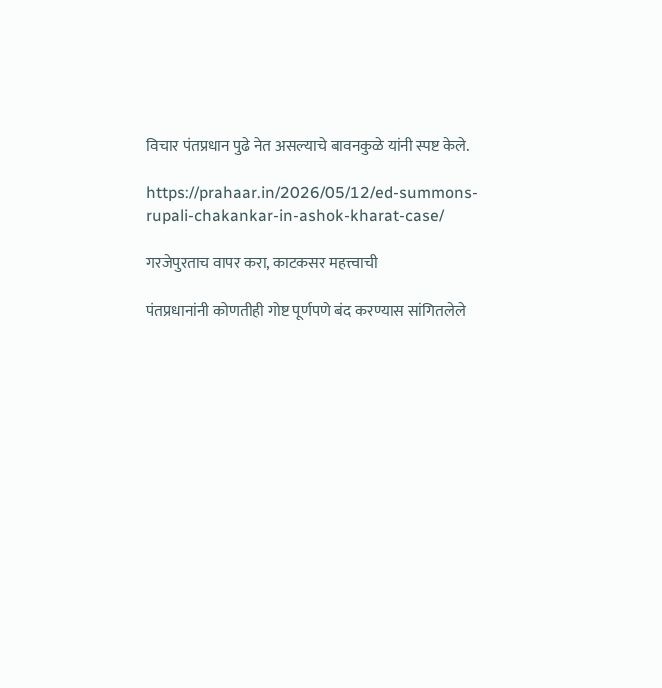विचार पंतप्रधान पुढे नेत असल्याचे बावनकुळे यांनी स्पष्ट केले.

https://prahaar.in/2026/05/12/ed-summons-rupali-chakankar-in-ashok-kharat-case/

गरजेपुरताच वापर करा, काटकसर महत्त्वाची

पंतप्रधानांनी कोणतीही गोष्ट पूर्णपणे बंद करण्यास सांगितलेले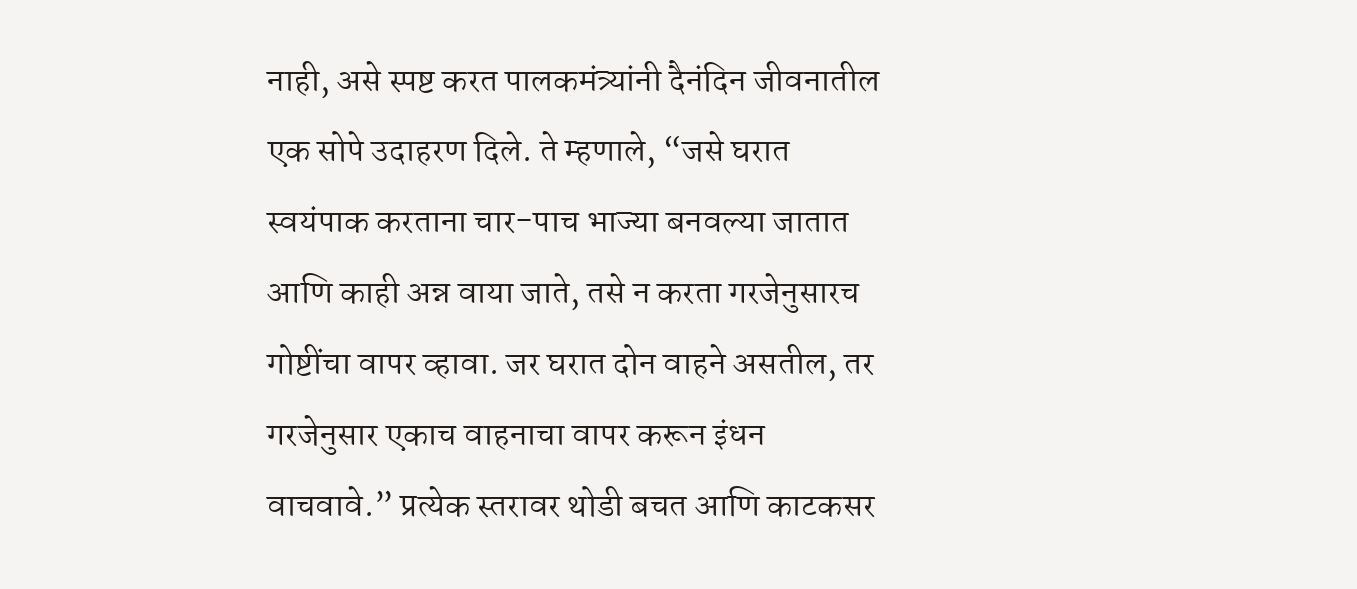नाही, असे स्पष्ट करत पालकमंत्र्यांनी दैनंदिन जीवनातील एक सोपे उदाहरण दिले. ते म्हणाले, “जसे घरात स्वयंपाक करताना चार-पाच भाज्या बनवल्या जातात आणि काही अन्न वाया जाते, तसे न करता गरजेनुसारच गोष्टींचा वापर व्हावा. जर घरात दोन वाहने असतील, तर गरजेनुसार एकाच वाहनाचा वापर करून इंधन वाचवावे.” प्रत्येक स्तरावर थोडी बचत आणि काटकसर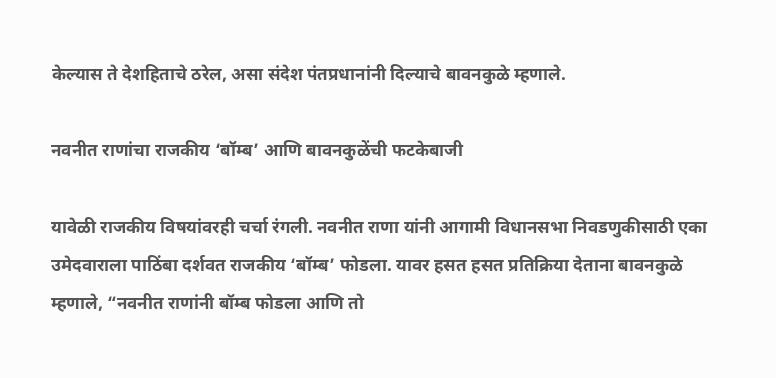केल्यास ते देशहिताचे ठरेल, असा संदेश पंतप्रधानांनी दिल्याचे बावनकुळे म्हणाले.

नवनीत राणांचा राजकीय ‘बॉम्ब’ आणि बावनकुळेंची फटकेबाजी

यावेळी राजकीय विषयांवरही चर्चा रंगली. नवनीत राणा यांनी आगामी विधानसभा निवडणुकीसाठी एका उमेदवाराला पाठिंबा दर्शवत राजकीय ‘बॉम्ब’ फोडला. यावर हसत हसत प्रतिक्रिया देताना बावनकुळे म्हणाले, “नवनीत राणांनी बॉम्ब फोडला आणि तो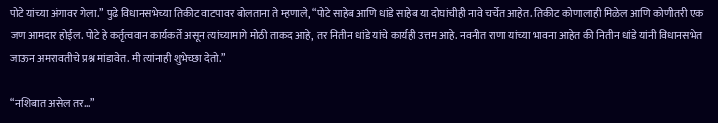पोटे यांच्या अंगावर गेला.” पुढे विधानसभेच्या तिकीट वाटपावर बोलताना ते म्हणाले, “पोटे साहेब आणि धांडे साहेब या दोघांचीही नावे चर्चेत आहेत. तिकीट कोणालाही मिळेल आणि कोणीतरी एक जण आमदार होईल. पोटे हे कर्तृत्ववान कार्यकर्ते असून त्यांच्यामागे मोठी ताकद आहे, तर नितीन धांडे यांचे कार्यही उत्तम आहे. नवनीत राणा यांच्या भावना आहेत की नितीन धांडे यांनी विधानसभेत जाऊन अमरावतीचे प्रश्न मांडावेत. मी त्यांनाही शुभेच्छा देतो.”

“नशिबात असेल तर…”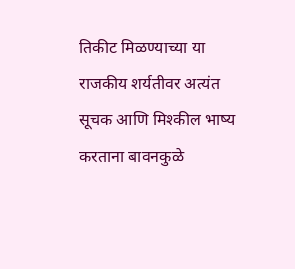तिकीट मिळण्याच्या या राजकीय शर्यतीवर अत्यंत सूचक आणि मिश्कील भाष्य करताना बावनकुळे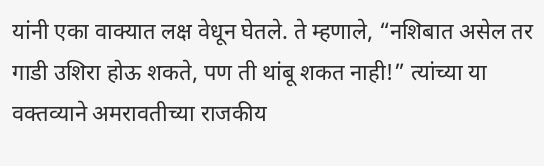यांनी एका वाक्यात लक्ष वेधून घेतले. ते म्हणाले, “नशिबात असेल तर गाडी उशिरा होऊ शकते, पण ती थांबू शकत नाही!” त्यांच्या या वक्तव्याने अमरावतीच्या राजकीय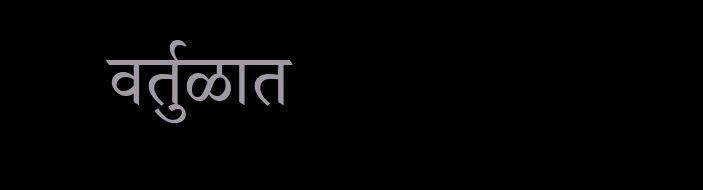वर्तुळात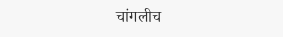चांगलीच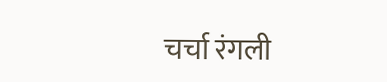चर्चा रंगली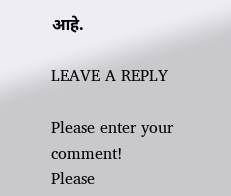आहे.

LEAVE A REPLY

Please enter your comment!
Please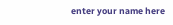enter your name here